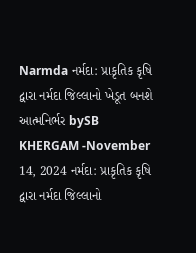Narmda નર્મદા: પ્રાકૃતિક કૃષિ દ્વારા નર્મદા જિલ્લાનો ખેડૂત બનશે આત્મનિર્ભર bySB KHERGAM -November 14, 2024 નર્મદા: પ્રાકૃતિક કૃષિ દ્વારા નર્મદા જિલ્લાનો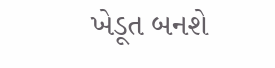ખેડૂત બનશે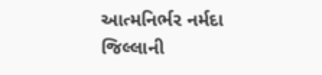આત્મનિર્ભર નર્મદા જિલ્લાની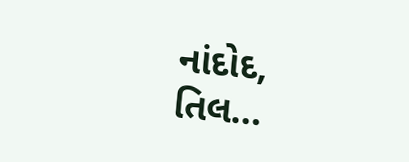નાંદોદ, તિલ…